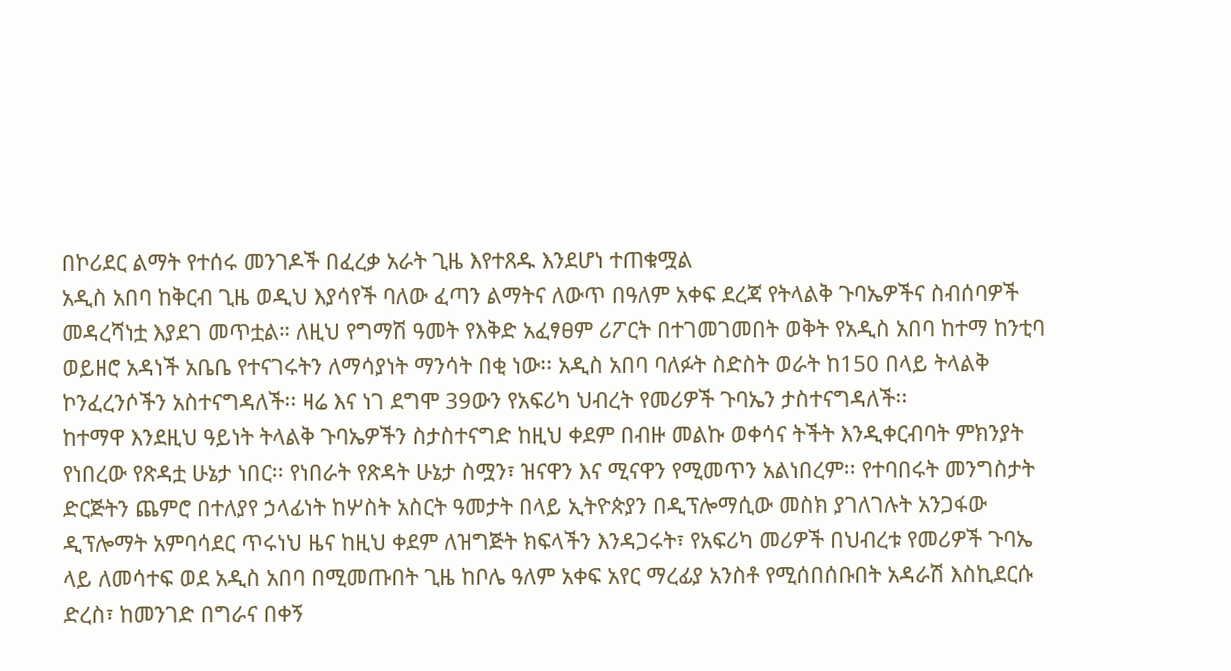በኮሪደር ልማት የተሰሩ መንገዶች በፈረቃ አራት ጊዜ እየተጸዱ እንደሆነ ተጠቁሟል
አዲስ አበባ ከቅርብ ጊዜ ወዲህ እያሳየች ባለው ፈጣን ልማትና ለውጥ በዓለም አቀፍ ደረጃ የትላልቅ ጉባኤዎችና ስብሰባዎች መዳረሻነቷ እያደገ መጥቷል። ለዚህ የግማሽ ዓመት የእቅድ አፈፃፀም ሪፖርት በተገመገመበት ወቅት የአዲስ አበባ ከተማ ከንቲባ ወይዘሮ አዳነች አቤቤ የተናገሩትን ለማሳያነት ማንሳት በቂ ነው፡፡ አዲስ አበባ ባለፉት ስድስት ወራት ከ150 በላይ ትላልቅ ኮንፈረንሶችን አስተናግዳለች፡፡ ዛሬ እና ነገ ደግሞ 39ውን የአፍሪካ ህብረት የመሪዎች ጉባኤን ታስተናግዳለች፡፡
ከተማዋ እንደዚህ ዓይነት ትላልቅ ጉባኤዎችን ስታስተናግድ ከዚህ ቀደም በብዙ መልኩ ወቀሳና ትችት እንዲቀርብባት ምክንያት የነበረው የጽዳቷ ሁኔታ ነበር፡፡ የነበራት የጽዳት ሁኔታ ስሟን፣ ዝናዋን እና ሚናዋን የሚመጥን አልነበረም፡፡ የተባበሩት መንግስታት ድርጅትን ጨምሮ በተለያየ ኃላፊነት ከሦስት አስርት ዓመታት በላይ ኢትዮጵያን በዲፕሎማሲው መስክ ያገለገሉት አንጋፋው ዲፕሎማት አምባሳደር ጥሩነህ ዜና ከዚህ ቀደም ለዝግጅት ክፍላችን እንዳጋሩት፣ የአፍሪካ መሪዎች በህብረቱ የመሪዎች ጉባኤ ላይ ለመሳተፍ ወደ አዲስ አበባ በሚመጡበት ጊዜ ከቦሌ ዓለም አቀፍ አየር ማረፊያ አንስቶ የሚሰበሰቡበት አዳራሽ እስኪደርሱ ድረስ፣ ከመንገድ በግራና በቀኝ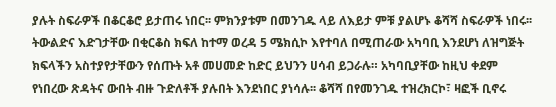ያሉት ስፍራዎች በቆርቆሮ ይታጠሩ ነበር፡፡ ምክንያቱም በመንገዱ ላይ ለእይታ ምቹ ያልሆኑ ቆሻሻ ስፍራዎች ነበሩ፡፡
ትውልድና እድገታቸው በቂርቆስ ክፍለ ከተማ ወረዳ 5 ሜክሲኮ እየተባለ በሚጠራው አካባቢ እንደሆነ ለዝግጅት ክፍላችን አስተያየታቸውን የሰጡት አቶ መሀመድ ከድር ይህንን ሀሳብ ይጋራሉ። አካባቢያቸው ከዚህ ቀደም የነበረው ጽዳትና ውበት ብዙ ጉድለቶች ያሉበት እንደነበር ያነሳሉ፡፡ ቆሻሻ በየመንገዱ ተዝረክርኮ፣ ዛፎች ቢኖሩ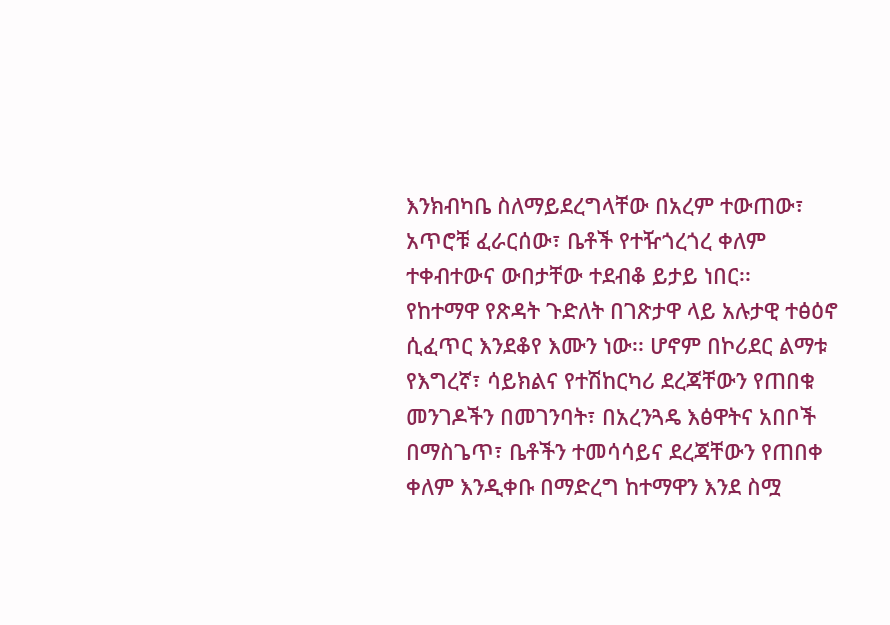እንክብካቤ ስለማይደረግላቸው በአረም ተውጠው፣ አጥሮቹ ፈራርሰው፣ ቤቶች የተዥጎረጎረ ቀለም ተቀብተውና ውበታቸው ተደብቆ ይታይ ነበር፡፡
የከተማዋ የጽዳት ጉድለት በገጽታዋ ላይ አሉታዊ ተፅዕኖ ሲፈጥር እንደቆየ እሙን ነው፡፡ ሆኖም በኮሪደር ልማቱ የእግረኛ፣ ሳይክልና የተሽከርካሪ ደረጃቸውን የጠበቁ መንገዶችን በመገንባት፣ በአረንጓዴ እፅዋትና አበቦች በማስጌጥ፣ ቤቶችን ተመሳሳይና ደረጃቸውን የጠበቀ ቀለም እንዲቀቡ በማድረግ ከተማዋን እንደ ስሟ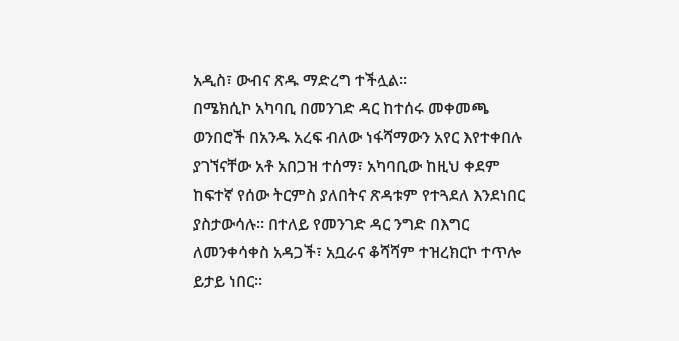አዲስ፣ ውብና ጽዱ ማድረግ ተችሏል፡፡
በሜክሲኮ አካባቢ በመንገድ ዳር ከተሰሩ መቀመጫ ወንበሮች በአንዱ አረፍ ብለው ነፋሻማውን አየር እየተቀበሉ ያገኘናቸው አቶ አበጋዝ ተሰማ፣ አካባቢው ከዚህ ቀደም ከፍተኛ የሰው ትርምስ ያለበትና ጽዳቱም የተጓደለ እንደነበር ያስታውሳሉ፡፡ በተለይ የመንገድ ዳር ንግድ በእግር ለመንቀሳቀስ አዳጋች፣ አቧራና ቆሻሻም ተዝረክርኮ ተጥሎ ይታይ ነበር፡፡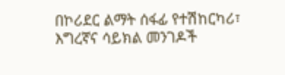በኮሪደር ልማት ሰፋፊ የተሽከርካሪ፣ እግረኛና ሳይክል መንገዶች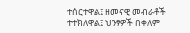ተሰርተዋል፤ ዘመናዊ መብራቶች ተተክለዋል፤ ህንፃዎች በቀለም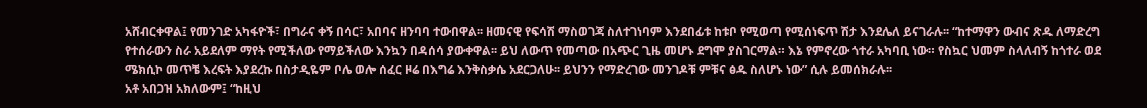አሸብርቀዋል፤ የመንገድ አካፋዮች፣ በግራና ቀኝ በሳር፣ አበባና ዘንባባ ተውበዋል፡፡ ዘመናዊ የፍሳሽ ማስወገጃ ስለተገነባም እንደበፊቱ ከቱቦ የሚወጣ የሚሰነፍጥ ሽታ እንደሌለ ይናገራሉ፡፡ “ከተማዋን ውብና ጽዱ ለማድረግ የተሰራውን ስራ አይደለም ማየት የሚችለው የማይችለው እንኳን በዳሰሳ ያውቀዋል፡፡ ይህ ለውጥ የመጣው በአጭር ጊዜ መሆኑ ደግሞ ያስገርማል። እኔ የምኖረው ጎተራ አካባቢ ነው። የስኳር ህመም ስላለብኝ ከጎተራ ወደ ሜክሲኮ መጥቼ እረፍት እያደረኩ በስታዲዬም ቦሌ ወሎ ሰፈር ዞሬ በእግሬ እንቅስቃሴ አደርጋለሁ፡፡ ይህንን የማድረገው መንገዶቹ ምቹና ፅዱ ስለሆኑ ነው” ሲሉ ይመሰክራሉ፡፡
አቶ አበጋዝ አክለውም፤ “ከዚህ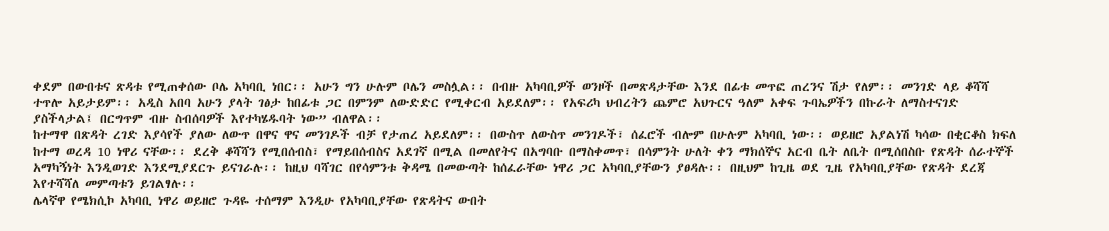ቀደም በውበቱና ጽዳቱ የሚጠቀሰው ቦሌ አካባቢ ነበር፡፡ አሁን ግን ሁሉም ቦሌን መስሏል፡፡ በብዙ አካባቢዎች ወንዞች በመጽዳታቸው እንደ በፊቱ መጥፎ ጠረንና ሽታ የለም፡፡ መንገድ ላይ ቆሻሻ ተጥሎ አይታይም፡፡ አዲስ አበባ አሁን ያላት ገፅታ ከበፊቱ ጋር በምንም ለውድድር የሚቀርብ አይደለም፡፡ የአፍሪካ ህብረትን ጨምሮ አህጉርና ዓለም አቀፍ ጉባኤዎችን በኩራት ለማስተናገድ ያስችላታል፤ በርግጥም ብዙ ስብሰባዎች እየተካሄዱባት ነው” ብለዋል፡፡
ከተማዋ በጽዳት ረገድ እያሳየች ያለው ለውጥ በዋና ዋና መንገዶች ብቻ የታጠረ አይደለም፡፡ በውስጥ ለውስጥ መንገዶች፣ ሰፈሮች ብሎም በሁሉም አካባቢ ነው፡፡ ወይዘሮ አያልነሽ ካሳው በቂርቆስ ክፍለ ከተማ ወረዳ 10 ነዋሪ ናቸው፡፡ ደረቅ ቆሻሻን የሚበሰብስ፣ የማይበሰብስና አደገኛ በሚል በመለየትና በአግባቡ በማስቀመጥ፣ በሳምንት ሁለት ቀን ማክሰኞና አርብ ቤት ለቤት በሚሰበስቡ የጽዳት ሰራተኞች አማካኝነት እንዲወገድ እንደሚያደርጉ ይናገራሉ፡፡ ከዚህ ባሻገር በየሳምንቱ ቅዳሜ በመውጣት ከሰፈራቸው ነዋሪ ጋር አካባቢያቸውን ያፀዳሉ፡፡ በዚህም ከጊዜ ወደ ጊዜ የአካባቢያቸው የጽዳት ደረጃ እየተሻሻለ መምጣቱን ይገልፃሉ፡፡
ሌላኛዋ የሜክሲኮ አካባቢ ነዋሪ ወይዘሮ ጉዳዬ ተሰማም እንዲሁ የአካባቢያቸው የጽዳትና ውበት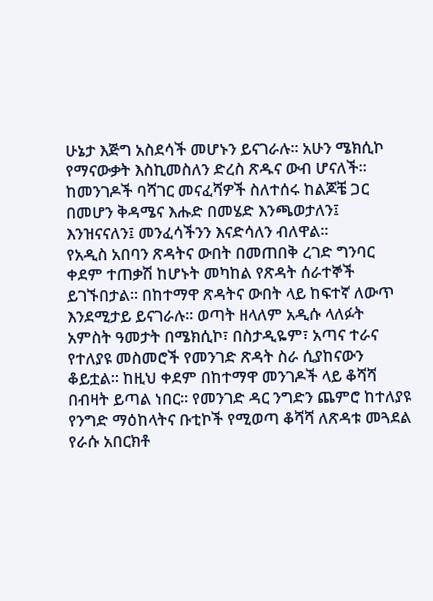ሁኔታ እጅግ አስደሳች መሆኑን ይናገራሉ፡፡ አሁን ሜክሲኮ የማናውቃት እስኪመስለን ድረስ ጽዱና ውብ ሆናለች፡፡ ከመንገዶች ባሻገር መናፈሻዎች ስለተሰሩ ከልጆቼ ጋር በመሆን ቅዳሜና እሑድ በመሄድ እንጫወታለን፤ እንዝናናለን፤ መንፈሳችንን እናድሳለን ብለዋል፡፡
የአዲስ አበባን ጽዳትና ውበት በመጠበቅ ረገድ ግንባር ቀደም ተጠቃሽ ከሆኑት መካከል የጽዳት ሰራተኞች ይገኙበታል። በከተማዋ ጽዳትና ውበት ላይ ከፍተኛ ለውጥ እንደሚታይ ይናገራሉ፡፡ ወጣት ዘላለም አዲሱ ላለፉት አምስት ዓመታት በሜክሲኮ፣ በስታዲዬም፣ አጣና ተራና የተለያዩ መስመሮች የመንገድ ጽዳት ስራ ሲያከናውን ቆይቷል፡፡ ከዚህ ቀደም በከተማዋ መንገዶች ላይ ቆሻሻ በብዛት ይጣል ነበር፡፡ የመንገድ ዳር ንግድን ጨምሮ ከተለያዩ የንግድ ማዕከላትና ቡቲኮች የሚወጣ ቆሻሻ ለጽዳቱ መጓደል የራሱ አበርክቶ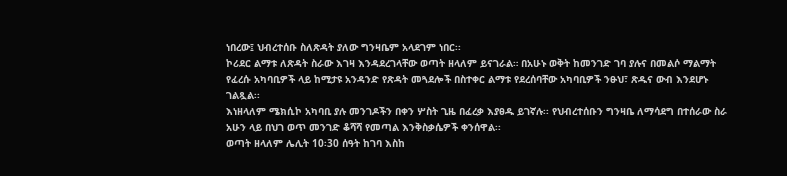ነበረው፤ ህብረተሰቡ ስለጽዳት ያለው ግንዛቤም አላደገም ነበር፡፡
ኮሪደር ልማቱ ለጽዳት ስራው እገዛ እንዳደረገላቸው ወጣት ዘላለም ይናገራል። በአሁኑ ወቅት ከመንገድ ገባ ያሉና በመልሶ ማልማት የፈረሱ አካባቢዎች ላይ ከሚታዩ አንዳንድ የጽዳት መጓደሎች በስተቀር ልማቱ የደረሰባቸው አካባቢዎች ንፁህ፣ ጽዱና ውብ እንደሆኑ ገልጿል፡፡
እነዘላለም ሜክሲኮ አካባቢ ያሉ መንገዶችን በቀን ሦስት ጊዜ በፈረቃ እያፀዱ ይገኛሉ፡፡ የህብረተሰቡን ግንዛቤ ለማሳደግ በተሰራው ስራ አሁን ላይ በህገ ወጥ መንገድ ቆሻሻ የመጣል እንቅስቃሴዎች ቀንሰዋል፡፡
ወጣት ዘላለም ሌሊት 10፡30 ሰዓት ከገባ እስከ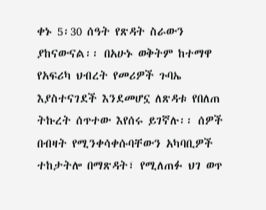ቀኑ 5፡30 ሰዓት የጽዳት ስራውን ያከናውናል፡፡ በአሁኑ ወቅትም ከተማዋ የአፍሪካ ህብረት የመሪዎች ጉባኤ እያስተናገደች እንደመሆኗ ለጽዳቱ የበለጠ ትኩረት ሰጥተው እየሰሩ ይገኛሉ፡፡ ሰዎች በብዛት የሚንቀሳቀሱባቸውን አካባቢዎች ተከታትሎ በማጽዳት፣ የሚለጠፉ ህገ ወጥ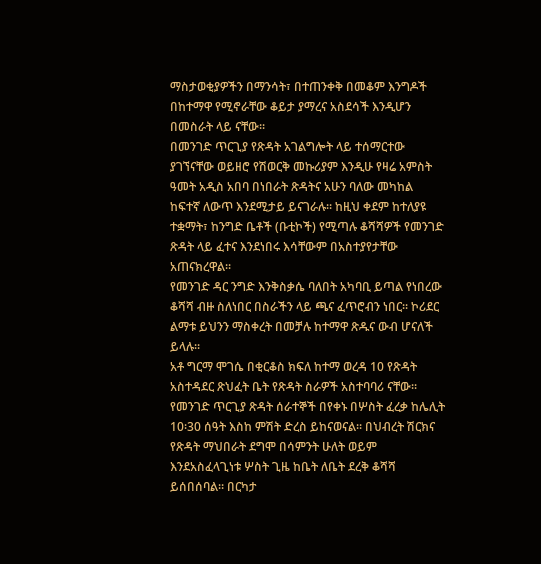ማስታወቂያዎችን በማንሳት፣ በተጠንቀቅ በመቆም እንግዶች በከተማዋ የሚኖራቸው ቆይታ ያማረና አስደሳች እንዲሆን በመስራት ላይ ናቸው፡፡
በመንገድ ጥርጊያ የጽዳት አገልግሎት ላይ ተሰማርተው ያገኘናቸው ወይዘሮ የሽወርቅ መኩሪያም እንዲሁ የዛሬ አምስት ዓመት አዲስ አበባ በነበራት ጽዳትና አሁን ባለው መካከል ከፍተኛ ለውጥ እንደሚታይ ይናገራሉ፡፡ ከዚህ ቀደም ከተለያዩ ተቋማት፣ ከንግድ ቤቶች (ቡቲኮች) የሚጣሉ ቆሻሻዎች የመንገድ ጽዳት ላይ ፈተና እንደነበሩ እሳቸውም በአስተያየታቸው አጠናክረዋል፡፡
የመንገድ ዳር ንግድ እንቅስቃሴ ባለበት አካባቢ ይጣል የነበረው ቆሻሻ ብዙ ስለነበር በስራችን ላይ ጫና ፈጥሮብን ነበር፡፡ ኮሪደር ልማቱ ይህንን ማስቀረት በመቻሉ ከተማዋ ጽዱና ውብ ሆናለች ይላሉ፡፡
አቶ ግርማ ሞገሴ በቂርቆስ ክፍለ ከተማ ወረዳ 10 የጽዳት አስተዳደር ጽህፈት ቤት የጽዳት ስራዎች አስተባባሪ ናቸው፡፡ የመንገድ ጥርጊያ ጽዳት ሰራተኞች በየቀኑ በሦስት ፈረቃ ከሌሊት 10፡30 ሰዓት እስከ ምሽት ድረስ ይከናወናል፡፡ በህብረት ሽርክና የጽዳት ማህበራት ደግሞ በሳምንት ሁለት ወይም እንደአስፈላጊነቱ ሦስት ጊዜ ከቤት ለቤት ደረቅ ቆሻሻ ይሰበሰባል። በርካታ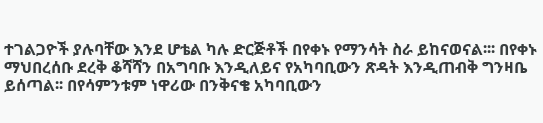ተገልጋዮች ያሉባቸው እንደ ሆቴል ካሉ ድርጅቶች በየቀኑ የማንሳት ስራ ይከናወናል፡፡፡ በየቀኑ ማህበረሰቡ ደረቅ ቆሻሻን በአግባቡ እንዲለይና የአካባቢውን ጽዳት እንዲጠብቅ ግንዛቤ ይሰጣል፡፡ በየሳምንቱም ነዋሪው በንቅናቄ አካባቢውን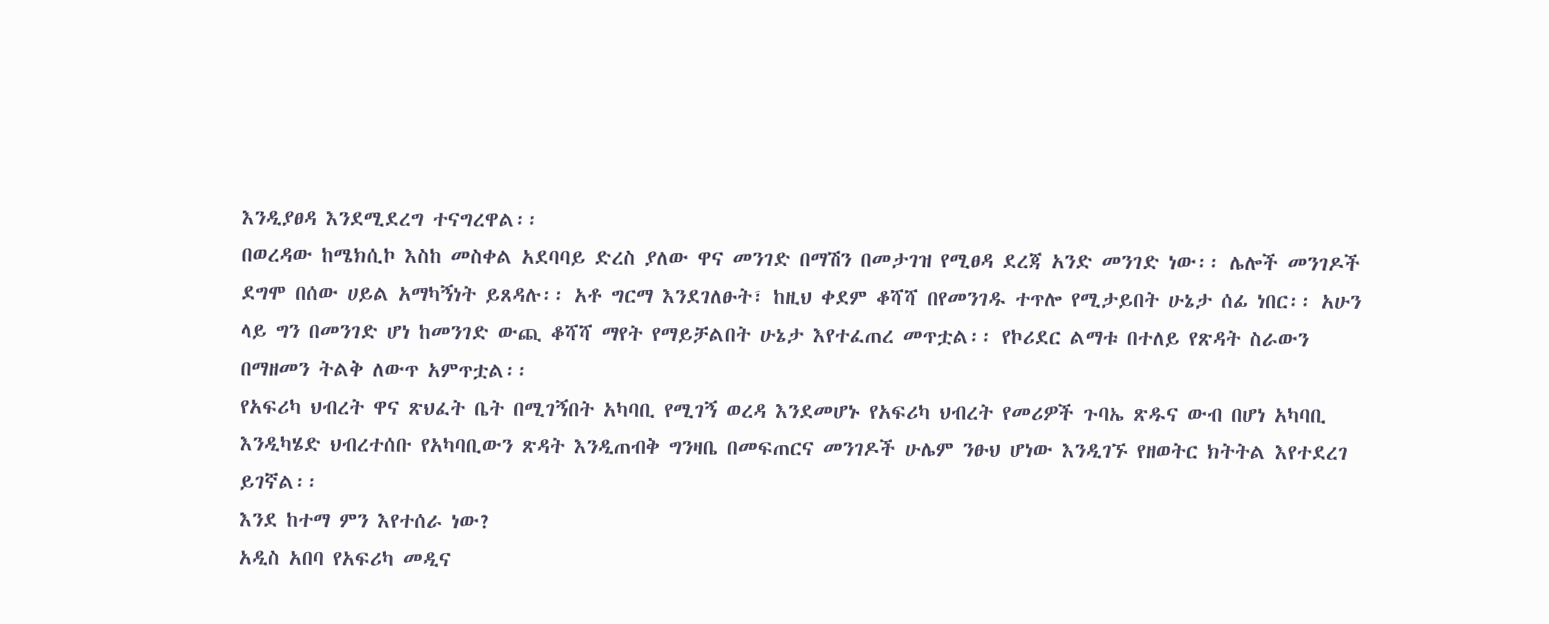እንዲያፀዳ እንደሚደረግ ተናግረዋል፡፡
በወረዳው ከሜክሲኮ እስከ መስቀል አደባባይ ድረስ ያለው ዋና መንገድ በማሽን በመታገዝ የሚፀዳ ደረጃ አንድ መንገድ ነው፡፡ ሌሎች መንገዶች ደግሞ በሰው ሀይል አማካኝነት ይጸዳሉ፡፡ አቶ ግርማ እንደገለፁት፣ ከዚህ ቀደም ቆሻሻ በየመንገዱ ተጥሎ የሚታይበት ሁኔታ ሰፊ ነበር፡፡ አሁን ላይ ግን በመንገድ ሆነ ከመንገድ ውጪ ቆሻሻ ማየት የማይቻልበት ሁኔታ እየተፈጠረ መጥቷል፡፡ የኮሪደር ልማቱ በተለይ የጽዳት ስራውን በማዘመን ትልቅ ለውጥ አምጥቷል፡፡
የአፍሪካ ህብረት ዋና ጽህፈት ቤት በሚገኝበት አካባቢ የሚገኝ ወረዳ እንደመሆኑ የአፍሪካ ህብረት የመሪዎች ጉባኤ ጽዱና ውብ በሆነ አካባቢ እንዲካሄድ ህብረተሰቡ የአካባቢውን ጽዳት እንዲጠብቅ ግንዛቤ በመፍጠርና መንገዶች ሁሌም ንፁህ ሆነው እንዲገኙ የዘወትር ክትትል እየተደረገ ይገኛል፡፡
እንደ ከተማ ምን እየተሰራ ነው?
አዲስ አበባ የአፍሪካ መዲና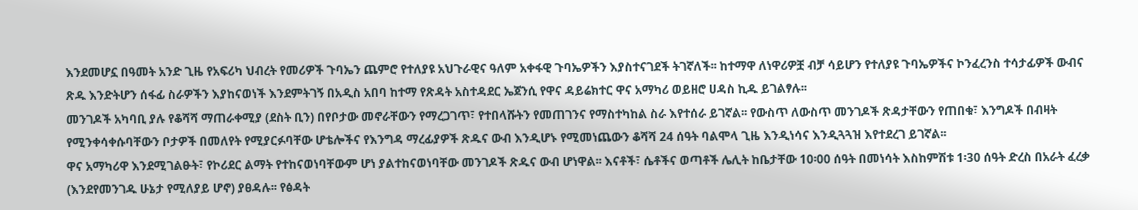እንደመሆኗ በዓመት አንድ ጊዜ የአፍሪካ ህብረት የመሪዎች ጉባኤን ጨምሮ የተለያዩ አህጉራዊና ዓለም አቀፋዊ ጉባኤዎችን እያስተናገደች ትገኛለች፡፡ ከተማዋ ለነዋሪዎቿ ብቻ ሳይሆን የተለያዩ ጉባኤዎችና ኮንፈረንስ ተሳታፊዎች ውብና ጽዱ እንድትሆን ሰፋፊ ስራዎችን እያከናወነች እንደምትገኝ በአዲስ አበባ ከተማ የጽዳት አስተዳደር ኤጀንሲ የዋና ዳይሬክተር ዋና አማካሪ ወይዘሮ ሀዳስ ኪዱ ይገልፃሉ፡፡
መንገዶች አካባቢ ያሉ የቆሻሻ ማጠራቀሚያ (ደስት ቢን) በየቦታው መኖራቸውን የማረጋገጥ፣ የተበላሹትን የመጠገንና የማስተካከል ስራ እየተሰራ ይገኛል፡፡ የውስጥ ለውስጥ መንገዶች ጽዳታቸውን የጠበቁ፣ እንግዶች በብዛት የሚንቀሳቀሱባቸውን ቦታዎች በመለየት የሚያርፉባቸው ሆቴሎችና የእንግዳ ማረፊያዎች ጽዱና ውብ እንዲሆኑ የሚመነጨውን ቆሻሻ 24 ሰዓት ባልሞላ ጊዜ እንዲነሳና እንዲጓጓዝ እየተደረገ ይገኛል፡፡
ዋና አማካሪዋ እንደሚገልፁት፣ የኮሪደር ልማት የተከናወነባቸውም ሆነ ያልተከናወነባቸው መንገዶች ጽዱና ውብ ሆነዋል፡፡ እናቶች፣ ሴቶችና ወጣቶች ሌሊት ከቤታቸው 10፡00 ሰዓት በመነሳት እስከምሽቱ 1፡30 ሰዓት ድረስ በአራት ፈረቃ (እንደየመንገዱ ሁኔታ የሚለያይ ሆኖ) ያፀዳሉ፡፡ የፅዳት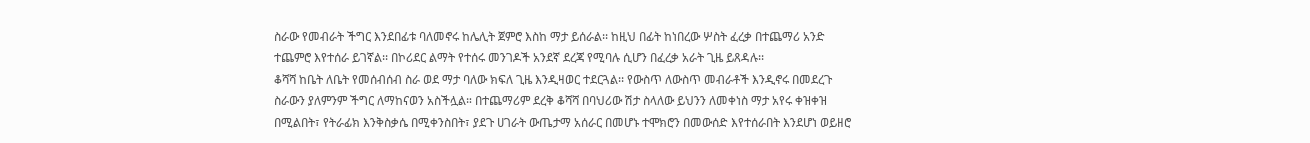ስራው የመብራት ችግር እንደበፊቱ ባለመኖሩ ከሌሊት ጀምሮ እስከ ማታ ይሰራል፡፡ ከዚህ በፊት ከነበረው ሦስት ፈረቃ በተጨማሪ አንድ ተጨምሮ እየተሰራ ይገኛል፡፡ በኮሪደር ልማት የተሰሩ መንገዶች አንደኛ ደረጃ የሚባሉ ሲሆን በፈረቃ አራት ጊዜ ይጸዳሉ፡፡
ቆሻሻ ከቤት ለቤት የመሰብሰብ ስራ ወደ ማታ ባለው ክፍለ ጊዜ እንዲዛወር ተደርጓል፡፡ የውስጥ ለውስጥ መብራቶች እንዲኖሩ በመደረጉ ስራውን ያለምንም ችግር ለማከናወን አስችሏል። በተጨማሪም ደረቅ ቆሻሻ በባህሪው ሽታ ስላለው ይህንን ለመቀነስ ማታ አየሩ ቀዝቀዝ በሚልበት፣ የትራፊክ እንቅስቃሴ በሚቀንስበት፣ ያደጉ ሀገራት ውጤታማ አሰራር በመሆኑ ተሞክሮን በመውሰድ እየተሰራበት እንደሆነ ወይዘሮ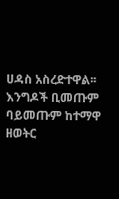ሀዳስ አስረድተዋል፡፡
እንግዶች ቢመጡም ባይመጡም ከተማዋ ዘወትር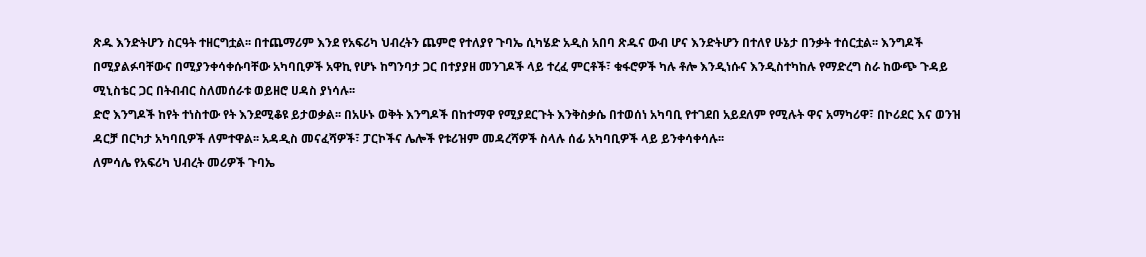ጽዱ እንድትሆን ስርዓት ተዘርግቷል፡፡ በተጨማሪም እንደ የአፍሪካ ህብረትን ጨምሮ የተለያየ ጉባኤ ሲካሄድ አዲስ አበባ ጽዱና ውብ ሆና እንድትሆን በተለየ ሁኔታ በንቃት ተሰርቷል፡፡ እንግዶች በሚያልፉባቸውና በሚያንቀሳቀሱባቸው አካባቢዎች አዋኪ የሆኑ ከግንባታ ጋር በተያያዘ መንገዶች ላይ ተረፈ ምርቶች፣ ቁፋሮዎች ካሉ ቶሎ እንዲነሱና እንዲስተካከሉ የማድረግ ስራ ከውጭ ጉዳይ ሚኒስቴር ጋር በትብብር ስለመሰራቱ ወይዘሮ ሀዳስ ያነሳሉ፡፡
ድሮ እንግዶች ከየት ተነስተው የት እንደሚቆዩ ይታወቃል፡፡ በአሁኑ ወቅት እንግዶች በከተማዋ የሚያደርጉት እንቅስቃሴ በተወሰነ አካባቢ የተገደበ አይደለም የሚሉት ዋና አማካሪዋ፣ በኮሪደር እና ወንዝ ዳርቻ በርካታ አካባቢዎች ለምተዋል፡፡ አዳዲስ መናፈሻዎች፣ ፓርኮችና ሌሎች የቱሪዝም መዳረሻዎች ስላሉ ሰፊ አካባቢዎች ላይ ይንቀሳቀሳሉ፡፡
ለምሳሌ የአፍሪካ ህብረት መሪዎች ጉባኤ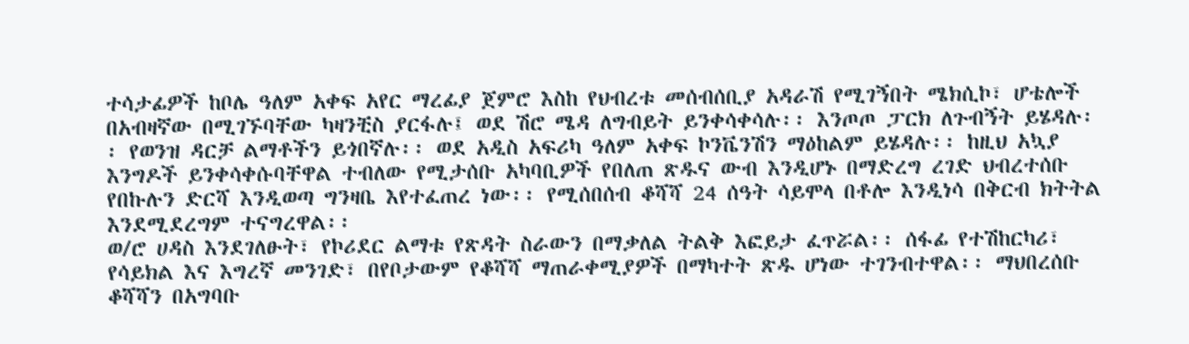ተሳታፊዎች ከቦሌ ዓለም አቀፍ አየር ማረፊያ ጀምሮ እስከ የህብረቱ መሰብሰቢያ አዳራሽ የሚገኝበት ሜክሲኮ፣ ሆቴሎች በአብዛኛው በሚገኙባቸው ካዛንቺስ ያርፋሉ፤ ወደ ሽሮ ሜዳ ለግብይት ይንቀሳቀሳሉ፡፡ እንጦጦ ፓርክ ለጉብኝት ይሄዳሉ፡፡ የወንዝ ዳርቻ ልማቶችን ይጎበኛሉ፡፡ ወደ አዲስ አፍሪካ ዓለም አቀፍ ኮንቬንሽን ማዕከልም ይሄዳሉ፡፡ ከዚህ አኳያ እንግዶች ይንቀሳቀሱባቸዋል ተብለው የሚታሰቡ አካባቢዎች የበለጠ ጽዱና ውብ እንዲሆኑ በማድረግ ረገድ ህብረተሰቡ የበኩሉን ድርሻ እንዲወጣ ግንዛቤ እየተፈጠረ ነው፡፡ የሚሰበሰብ ቆሻሻ 24 ሰዓት ሳይሞላ በቶሎ እንዲነሳ በቅርብ ክትትል እንደሚደረግም ተናግረዋል፡፡
ወ/ሮ ሀዳስ እንደገለፁት፣ የኮሪደር ልማቱ የጽዳት ስራውን በማቃለል ትልቅ እፎይታ ፈጥሯል፡፡ ሰፋፊ የተሽከርካሪ፣ የሳይክል እና እግረኛ መንገድ፣ በየቦታውም የቆሻሻ ማጠራቀሚያዎች በማካተት ጽዱ ሆነው ተገንብተዋል፡፡ ማህበረሰቡ ቆሻሻን በአግባቡ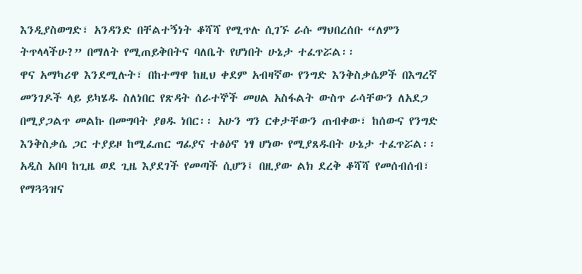እንዲያስወግድ፣ አንዳንድ በቸልተኝነት ቆሻሻ የሚጥሉ ሲገኙ ራሱ ማህበረሰቡ “ለምን ትጥላላችሁ?” በማለት የሚጠይቅበትና ባለቤት የሆነበት ሁኔታ ተፈጥሯል፡፡
ዋና አማካሪዋ እንደሚሉት፣ በከተማዋ ከዚህ ቀደም አብዛኛው የንግድ እንቅስቃሴዎች በእግረኛ መንገዶች ላይ ይካሄዱ ስለነበር የጽዳት ሰራተኞች መሀል አስፋልት ውስጥ ራሳቸውን ለአደጋ በሚያጋልጥ መልኩ በመግባት ያፀዱ ነበር፡፡ አሁን ግን ርቀታቸውን ጠብቀው፣ ከሰውና የንግድ እንቅስቃሴ ጋር ተያይዞ ከሚፈጠር ግፊያና ተፅዕኖ ነፃ ሆነው የሚያጸዱበት ሁኔታ ተፈጥሯል፡፡
አዲስ አበባ ከጊዜ ወደ ጊዜ እያደገች የመጣች ሲሆን፤ በዚያው ልክ ደረቅ ቆሻሻ የመሰብሰብ፣ የማጓጓዝና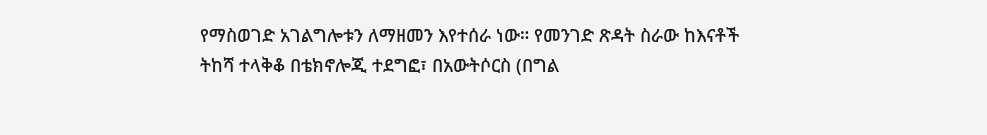የማስወገድ አገልግሎቱን ለማዘመን እየተሰራ ነው። የመንገድ ጽዳት ስራው ከእናቶች ትከሻ ተላቅቆ በቴክኖሎጂ ተደግፎ፣ በአውትሶርስ (በግል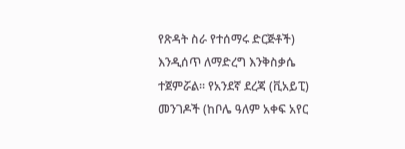የጽዳት ስራ የተሰማሩ ድርጅቶች) እንዲሰጥ ለማድረግ እንቅስቃሴ ተጀምሯል፡፡ የአንደኛ ደረጃ (ቪአይፒ) መንገዶች (ከቦሌ ዓለም አቀፍ አየር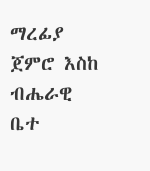ማረፊያ ጀምሮ እስከ ብሔራዊ ቤተ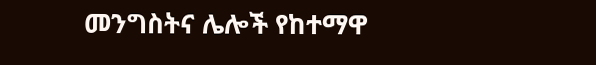መንግስትና ሌሎች የከተማዋ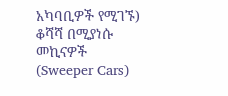አካባቢዎች የሚገኙ) ቆሻሻ በሚያነሱ መኪናዎች (Sweeper Cars)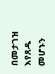በመታገዝ እየጸዱ መሆኑን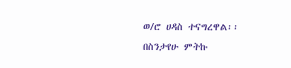ወ/ሮ ሀዳስ ተናግረዋል፡፡
በስንታየሁ ምትኩ